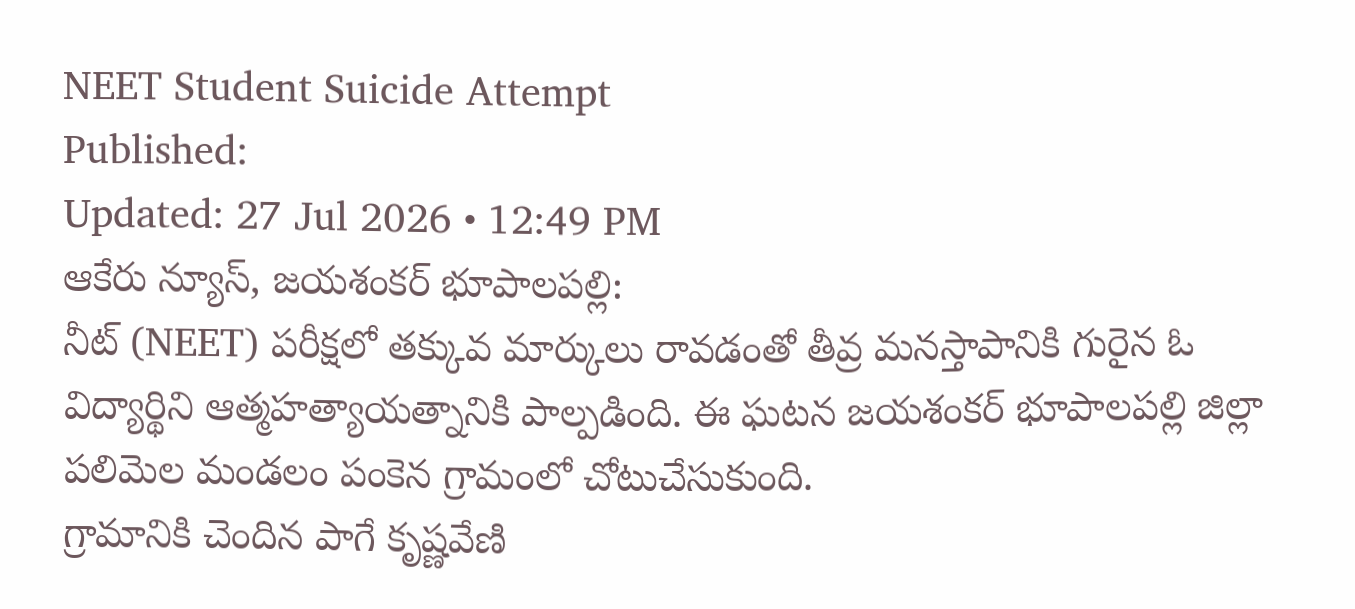NEET Student Suicide Attempt
Published:
Updated: 27 Jul 2026 • 12:49 PM
ఆకేరు న్యూస్, జయశంకర్ భూపాలపల్లి:
నీట్ (NEET) పరీక్షలో తక్కువ మార్కులు రావడంతో తీవ్ర మనస్తాపానికి గురైన ఓ విద్యార్థిని ఆత్మహత్యాయత్నానికి పాల్పడింది. ఈ ఘటన జయశంకర్ భూపాలపల్లి జిల్లా పలిమెల మండలం పంకెన గ్రామంలో చోటుచేసుకుంది.
గ్రామానికి చెందిన పాగే కృష్ణవేణి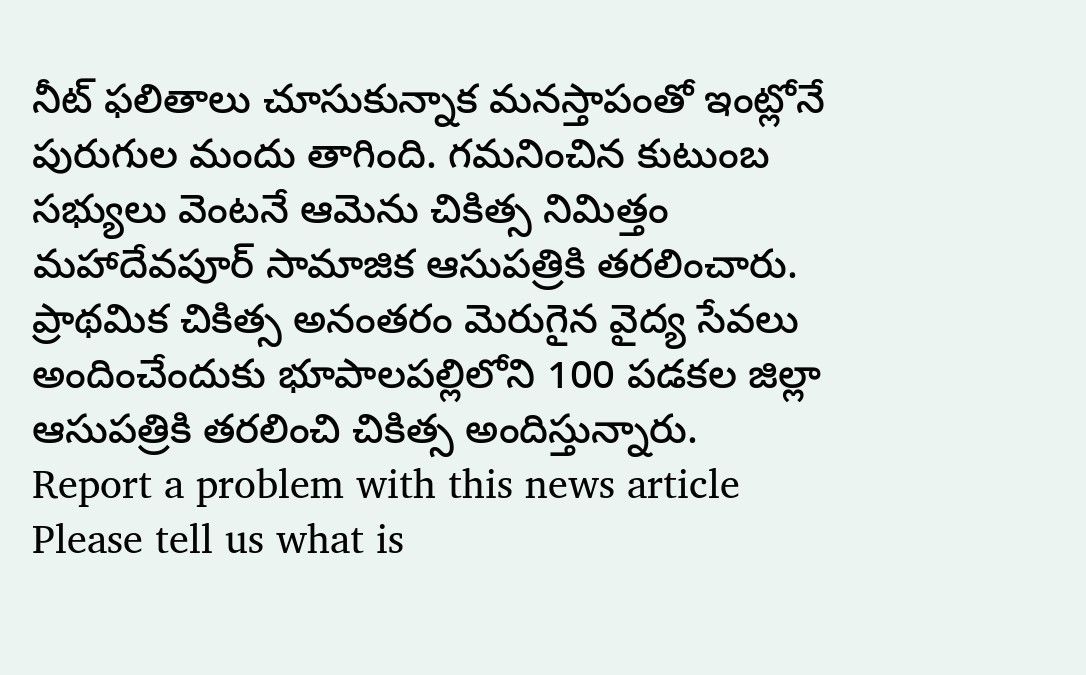నీట్ ఫలితాలు చూసుకున్నాక మనస్తాపంతో ఇంట్లోనే పురుగుల మందు తాగింది. గమనించిన కుటుంబ సభ్యులు వెంటనే ఆమెను చికిత్స నిమిత్తం మహాదేవపూర్ సామాజిక ఆసుపత్రికి తరలించారు. ప్రాథమిక చికిత్స అనంతరం మెరుగైన వైద్య సేవలు అందించేందుకు భూపాలపల్లిలోని 100 పడకల జిల్లా ఆసుపత్రికి తరలించి చికిత్స అందిస్తున్నారు.
Report a problem with this news article
Please tell us what is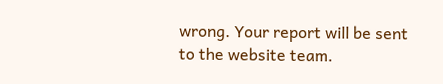wrong. Your report will be sent to the website team.